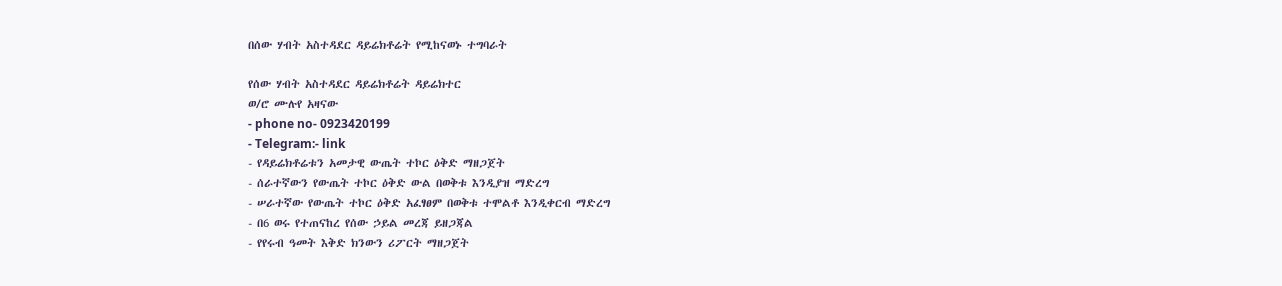በሰው ሃብት አስተዳደር ዳይሬክቶሬት የሚከናወኑ ተግባራት

የሰው ሃብት አስተዳደር ዳይሬክቶሬት ዳይሬክተር
ወ/ሮ ሙሉየ አዛናው
- phone no- 0923420199
- Telegram:- link
- የዳይሬክቶሬቱን አመታዊ ውጤት ተኮር ዕቅድ ማዘጋጀት
- ሰራተኛውን የውጤት ተኮር ዕቅድ ውል በወቅቱ እንዲያዝ ማድረግ
- ሠራተኛው የውጤት ተኮር ዕቅድ አፈፃፀም በወቅቱ ተሞልቶ እንዲቀርብ ማድረግ
- በ6 ወሩ የተጠናከረ የሰው ኃይል መረጃ ይዘጋጃል
- የየሩብ ዓመት እቅድ ክንውን ሪፖርት ማዘጋጀት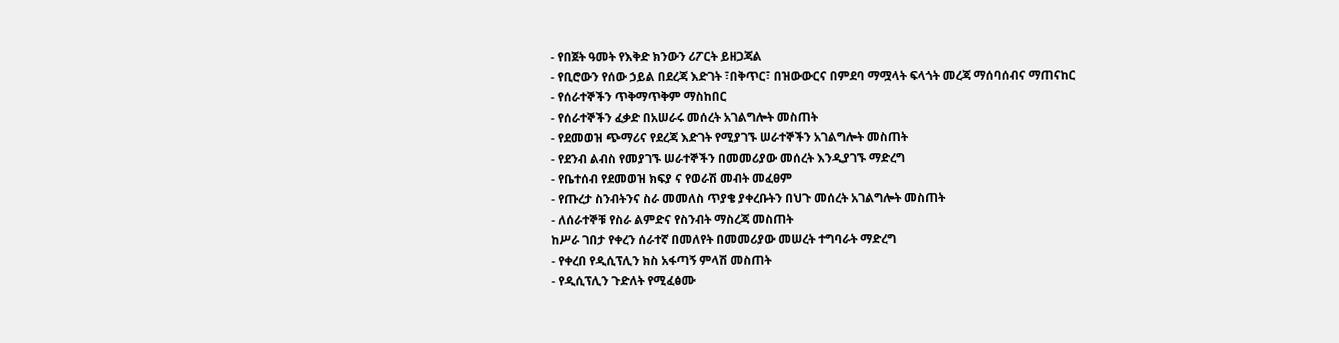- የበጀት ዓመት የእቅድ ክንውን ሪፖርት ይዘጋጃል
- የቢሮውን የሰው ኃይል በደረጃ እድገት ፣በቅጥር፣ በዝውውርና በምደባ ማሟላት ፍላጎት መረጃ ማሰባሰብና ማጠናከር
- የሰራተኞችን ጥቅማጥቅም ማስከበር
- የሰራተኞችን ፈቃድ በአሠራሩ መሰረት አገልግሎት መስጠት
- የደመወዝ ጭማሪና የደረጃ እድገት የሚያገኙ ሠራተኞችን አገልግሎት መስጠት
- የደንብ ልብስ የመያገኙ ሠራተኞችን በመመሪያው መሰረት እንዲያገኙ ማድረግ
- የቤተሰብ የደመወዝ ክፍያ ና የወራሽ መብት መፈፀም
- የጡረታ ስንብትንና ስራ መመለስ ጥያቄ ያቀረቡትን በህጉ መሰረት አገልግሎት መስጠት
- ለሰራተኞቹ የስራ ልምድና የስንብት ማስረጃ መስጠት
ከሥራ ገበታ የቀረን ሰራተኛ በመለየት በመመሪያው መሠረት ተግባራት ማድረግ
- የቀረበ የዲሲፕሊን ክስ አፋጣኝ ምላሽ መስጠት
- የዲሲፕሊን ጉድለት የሚፈፅሙ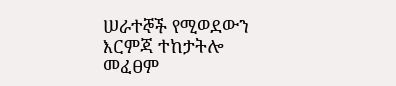ሠራተኞች የሚወደውን እርምጃ ተከታትሎ መፈፀም